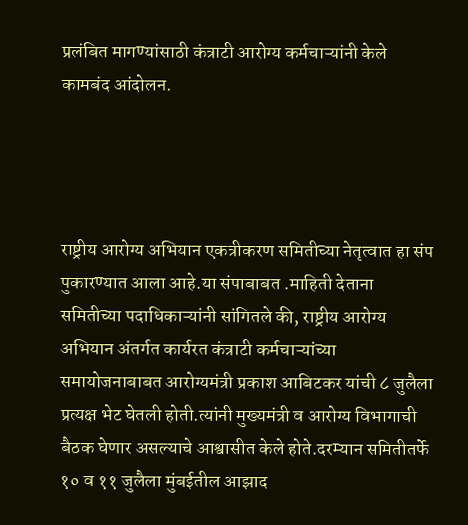प्रलंबित मागण्यांसाठी कंत्राटी आरोग्य कर्मचाऱ्यांनी केले कामबंद आंदोलन.




राष्ट्रीय आरोग्य अभियान एकत्रीकरण समितीच्या नेतृत्वात हा संप पुकारण्यात आला आहे.या संपाबाबत .माहिती देताना समितीच्या पदाधिकाऱ्यांनी सांगितले की, राष्ट्रीय आरोग्य अभियान अंतर्गत कार्यरत कंत्राटी कर्मचाऱ्यांच्या समायोजनाबाबत आरोग्यमंत्री प्रकाश आबिटकर यांची ८ जुलैला प्रत्यक्ष भेट घेतली होती.त्यांनी मुख्यमंत्री व आरोग्य विभागाची बैठक घेणार असल्याचे आश्वासीत केले होते.दरम्यान समितीतर्फे १० व ११ जुलैला मुंबईतील आझाद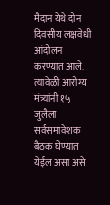मैदान येथे दोन दिवसीय लक्षवेधी आंदोलन करण्यात आले. त्यावेळी आरोग्य मंत्र्यांनी १५ जुलैला सर्वसमावेशक बैठक घेण्यात येईल असा असे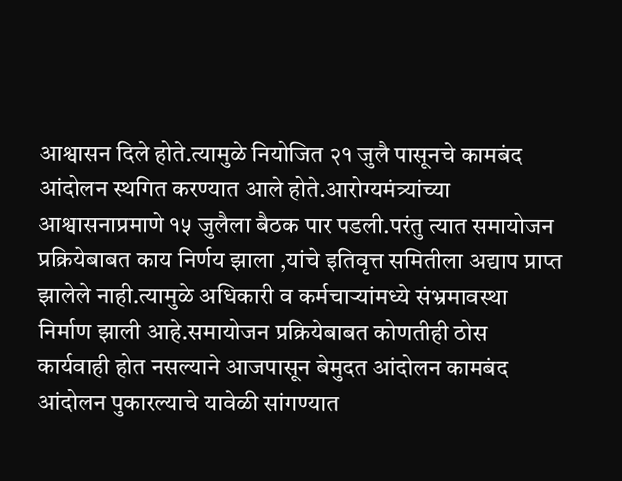आश्वासन दिले होते.त्यामुळे नियोजित २१ जुलै पासूनचे कामबंद आंदोलन स्थगित करण्यात आले होते.आरोग्यमंत्र्यांच्या आश्वासनाप्रमाणे १५ जुलैला बैठक पार पडली.परंतु त्यात समायोजन प्रक्रियेबाबत काय निर्णय झाला ,यांचे इतिवृत्त समितीला अद्याप प्राप्त झालेले नाही.त्यामुळे अधिकारी व कर्मचाऱ्यांमध्ये संभ्रमावस्था निर्माण झाली आहे.समायोजन प्रक्रियेबाबत कोणतीही ठोस कार्यवाही होत नसल्याने आजपासून बेमुदत आंदोलन कामबंद आंदोलन पुकारल्याचे यावेळी सांगण्यात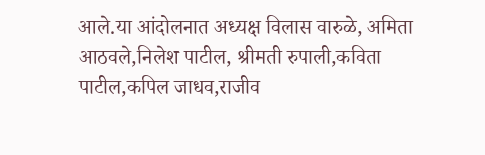आले.या आंदोलनात अध्यक्ष विलास वारुळे, अमिता आठवले,निलेश पाटील, श्रीमती रुपाली,कविता पाटील,कपिल जाधव,राजीव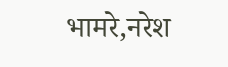भामरे,नरेश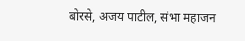बोरसे, अजय पाटील, संभा महाजन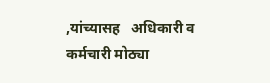,यांच्यासह   अधिकारी व कर्मचारी मोठ्या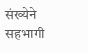संख्येने सहभागी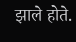झाले होते.